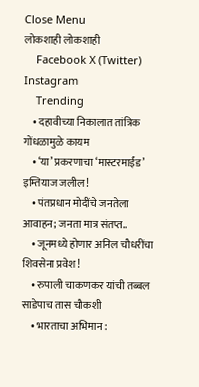Close Menu
लोकशाही लोकशाही
    Facebook X (Twitter) Instagram
    Trending
    • दहावीच्या निकालात तांत्रिक गोंधळामुळे कायम
    • ‘या’ प्रकरणाचा ‘मास्टरमाईंड’ इम्तियाज जलील!
    • पंतप्रधान मोदींचे जनतेला आवाहन; जनता मात्र संतप्त..
    • जूनमध्ये होणार अनिल चौधरींचा शिवसेना प्रवेश!
    • रुपाली चाकणकर यांची तब्बल साडेपाच तास चौकशी
    • भारताचा अभिमान :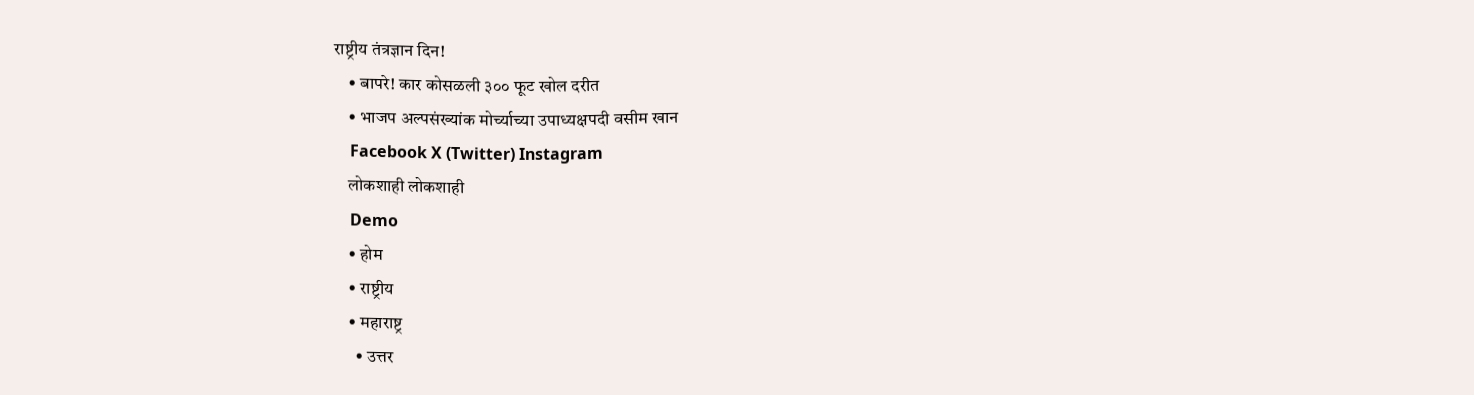राष्ट्रीय तंत्रज्ञान दिन!
    • बापरे! कार कोसळली ३०० फूट खोल दरीत
    • भाजप अल्पसंख्यांक मोर्च्याच्या उपाध्यक्षपदी वसीम खान
    Facebook X (Twitter) Instagram
    लोकशाही लोकशाही
    Demo
    • होम
    • राष्ट्रीय
    • महाराष्ट्र
      • उत्तर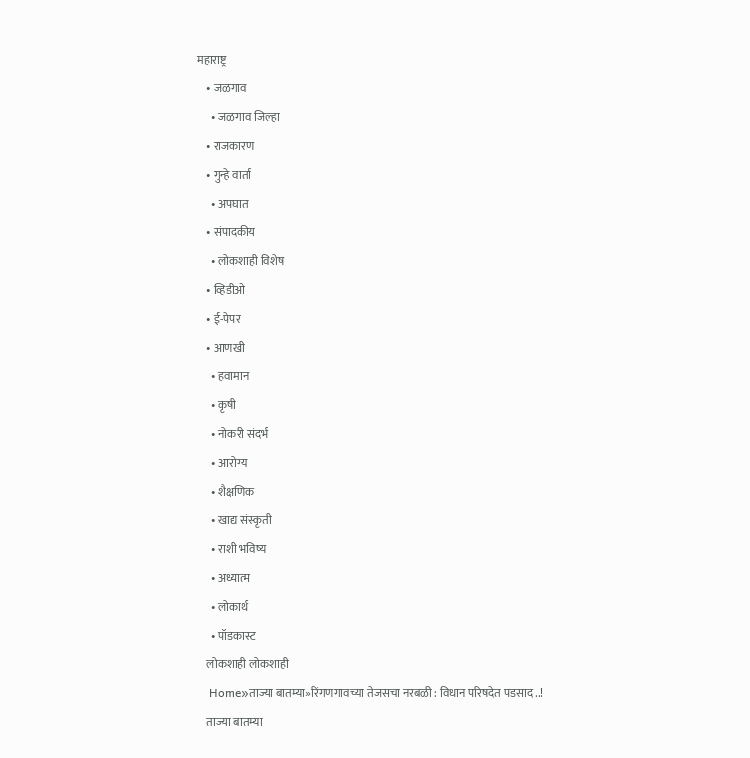महाराष्ट्र
    • जळगाव
      • जळगाव जिल्हा
    • राजकारण
    • गुन्हे वार्ता
      • अपघात
    • संपादकीय
      • लोकशाही विशेष
    • व्हिडीओ
    • ई-पेपर
    • आणखी
      • हवामान
      • कृषी
      • नोकरी संदर्भ
      • आरोग्य
      • शैक्षणिक
      • खाद्य संस्कृती
      • राशी भविष्य
      • अध्यात्म
      • लोकार्थ
      • पॉडकास्ट
    लोकशाही लोकशाही
    Home»ताज्या बातम्या»रिंगणगावच्या तेजसचा नरबळी : विधान परिषदेत पडसाद ..!
    ताज्या बातम्या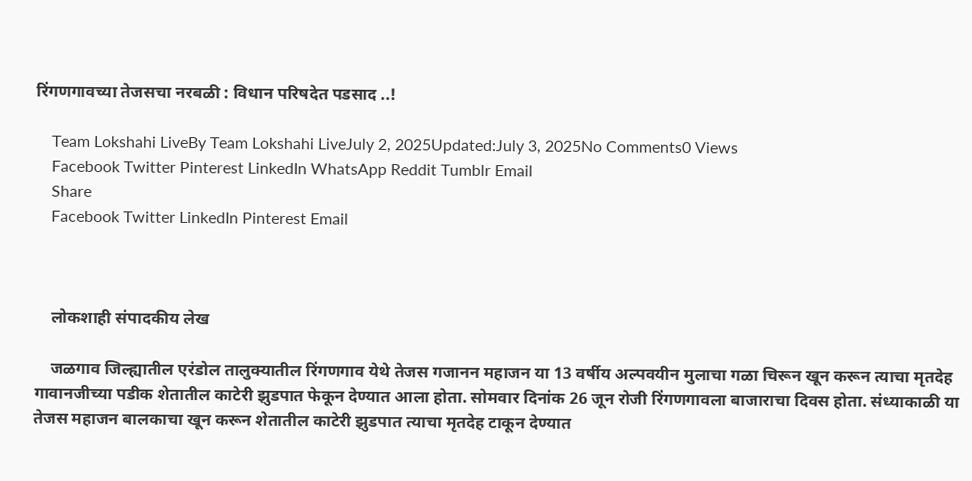रिंगणगावच्या तेजसचा नरबळी : विधान परिषदेत पडसाद ..!

    Team Lokshahi LiveBy Team Lokshahi LiveJuly 2, 2025Updated:July 3, 2025No Comments0 Views
    Facebook Twitter Pinterest LinkedIn WhatsApp Reddit Tumblr Email
    Share
    Facebook Twitter LinkedIn Pinterest Email



    लोकशाही संपादकीय लेख

    जळगाव जिल्ह्यातील एरंडोल तालुक्यातील रिंगणगाव येथे तेजस गजानन महाजन या 13 वर्षीय अल्पवयीन मुलाचा गळा चिरून खून करून त्याचा मृतदेह गावानजीच्या पडीक शेतातील काटेरी झुडपात फेकून देण्यात आला होता. सोमवार दिनांक 26 जून रोजी रिंगणगावला बाजाराचा दिवस होता. संध्याकाळी या तेजस महाजन बालकाचा खून करून शेतातील काटेरी झुडपात त्याचा मृतदेह टाकून देण्यात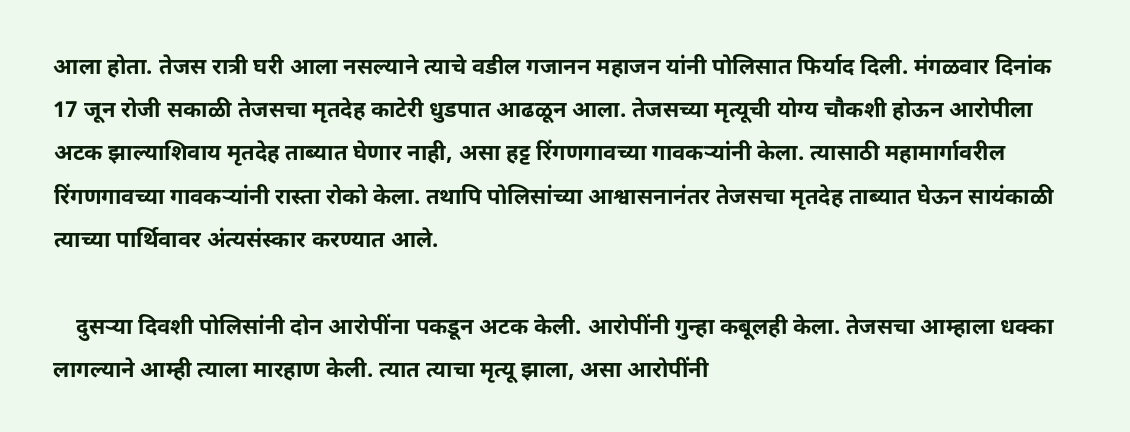आला होता. तेजस रात्री घरी आला नसल्याने त्याचे वडील गजानन महाजन यांनी पोलिसात फिर्याद दिली. मंगळवार दिनांक 17 जून रोजी सकाळी तेजसचा मृतदेह काटेरी धुडपात आढळून आला. तेजसच्या मृत्यूची योग्य चौकशी होऊन आरोपीला अटक झाल्याशिवाय मृतदेह ताब्यात घेणार नाही, असा हट्ट रिंगणगावच्या गावकऱ्यांनी केला. त्यासाठी महामार्गावरील रिंगणगावच्या गावकऱ्यांनी रास्ता रोको केला. तथापि पोलिसांच्या आश्वासनानंतर तेजसचा मृतदेह ताब्यात घेऊन सायंकाळी त्याच्या पार्थिवावर अंत्यसंस्कार करण्यात आले.

    दुसऱ्या दिवशी पोलिसांनी दोन आरोपींना पकडून अटक केली. आरोपींनी गुन्हा कबूलही केला. तेजसचा आम्हाला धक्का लागल्याने आम्ही त्याला मारहाण केली. त्यात त्याचा मृत्यू झाला, असा आरोपींनी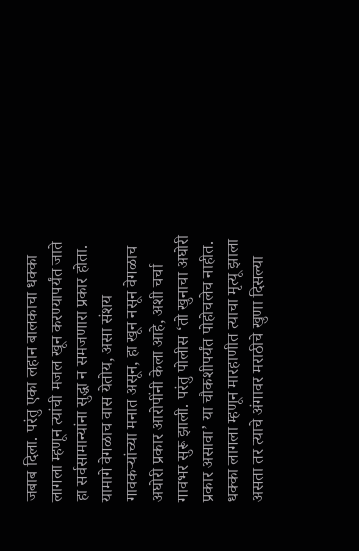जबाब दिला. परंतु एका लहान बालकाचा धक्का लागला म्हणून त्यांची मजल खून करण्यापर्यंत जाते हा सर्वसामान्यांना सुद्धा न समजणारा प्रकार होता. यामागे वेगळाच वास येतोय, असा संशय गावकऱ्यांच्या मनात असून, हा खून नसून वेगळाच अघोरी प्रकार आरोपींनी केला आहे, अशी चर्चा गावभर सुरू झाली. परंतु पोलीस ‘तो खुनाचा अघोरी प्रकार असावा’ या चौकशीपर्यंत पोहोचलेच नाहीत. धक्का लागला म्हणून मारहाणीत त्याचा मृत्यू झाला असता तर त्याचे अंगावर मराठीचे खुणा दिसल्या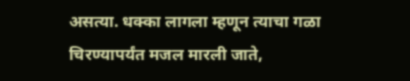असत्या. धक्का लागला म्हणून त्याचा गळा चिरण्यापर्यंत मजल मारली जाते,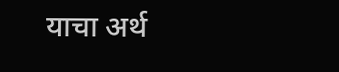याचा अर्थ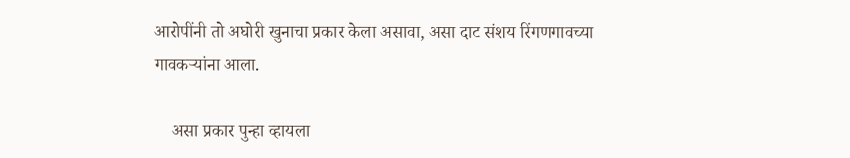आरोपींनी तो अघोरी खुनाचा प्रकार केला असावा, असा दाट संशय रिंगणगावच्या गावकऱ्यांना आला.

    असा प्रकार पुन्हा व्हायला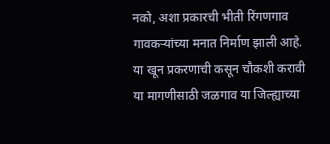नको, अशा प्रकारची भीती रिंगणगाव गावकऱ्यांच्या मनात निर्माण झाली आहे. या खून प्रकरणाची कसून चौकशी करावी या मागणीसाठी जळगाव या जिल्ह्याच्या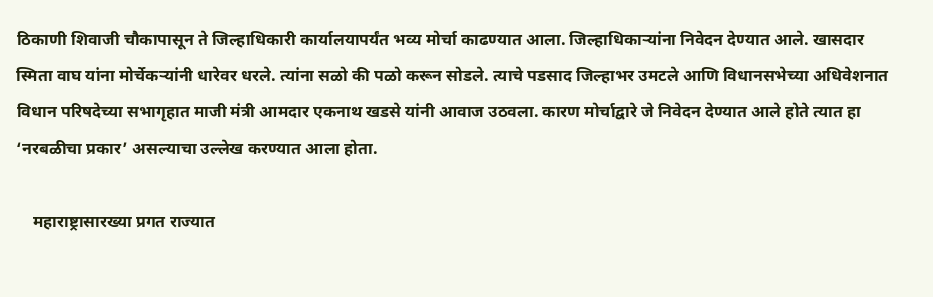ठिकाणी शिवाजी चौकापासून ते जिल्हाधिकारी कार्यालयापर्यंत भव्य मोर्चा काढण्यात आला. जिल्हाधिकाऱ्यांना निवेदन देण्यात आले. खासदार स्मिता वाघ यांना मोर्चेकर्‍यांनी धारेवर धरले. त्यांना सळो की पळो करून सोडले. त्याचे पडसाद जिल्हाभर उमटले आणि विधानसभेच्या अधिवेशनात विधान परिषदेच्या सभागृहात माजी मंत्री आमदार एकनाथ खडसे यांनी आवाज उठवला. कारण मोर्चाद्वारे जे निवेदन देण्यात आले होते त्यात हा ‘नरबळीचा प्रकार’ असल्याचा उल्लेख करण्यात आला होता.

    महाराष्ट्रासारख्या प्रगत राज्यात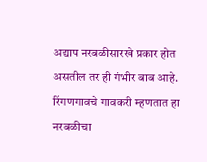अद्याप नरबळीसारखे प्रकार होत असतील तर ही गंभीर बाब आहे. रिंगणगावचे गावकरी म्हणतात हा नरबळीचा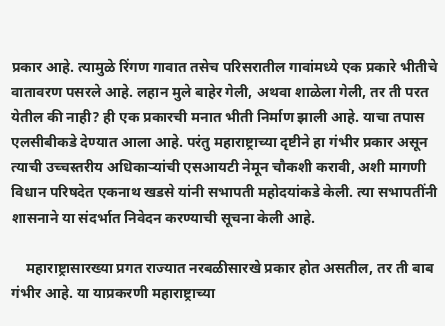प्रकार आहे. त्यामुळे रिंगण गावात तसेच परिसरातील गावांमध्ये एक प्रकारे भीतीचे वातावरण पसरले आहे. लहान मुले बाहेर गेली, अथवा शाळेला गेली, तर ती परत येतील की नाही? ही एक प्रकारची मनात भीती निर्माण झाली आहे. याचा तपास एलसीबीकडे देण्यात आला आहे. परंतु महाराष्ट्राच्या दृष्टीने हा गंभीर प्रकार असून त्याची उच्चस्तरीय अधिकाऱ्यांची एसआयटी नेमून चौकशी करावी, अशी मागणी विधान परिषदेत एकनाथ खडसे यांनी सभापती महोदयांकडे केली. त्या सभापतींनी शासनाने या संदर्भात निवेदन करण्याची सूचना केली आहे.

    महाराष्ट्रासारख्या प्रगत राज्यात नरबळीसारखे प्रकार होत असतील, तर ती बाब गंभीर आहे. या याप्रकरणी महाराष्ट्राच्या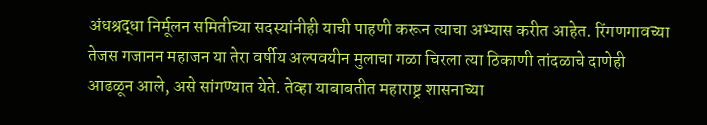अंधश्रद्धा निर्मूलन समितीच्या सदस्यांनीही याची पाहणी करून त्याचा अभ्यास करीत आहेत. रिंगणगावच्या तेजस गजानन महाजन या तेरा वर्षीय अल्पवयीन मुलाचा गळा चिरला त्या ठिकाणी तांदळाचे दाणेही आढळून आले, असे सांगण्यात येते. तेव्हा याबाबतीत महाराष्ट्र शासनाच्या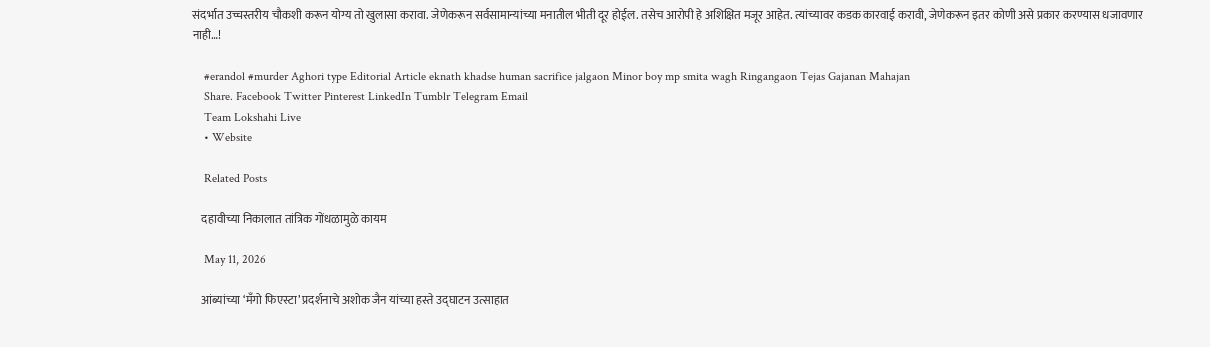संदर्भात उच्चस्तरीय चौकशी करून योग्य तो खुलासा करावा. जेणेकरून सर्वसामान्यांच्या मनातील भीती दूर होईल. तसेच आरोपी हे अशिक्षित मजूर आहेत. त्यांच्यावर कडक कारवाई करावी, जेणेकरून इतर कोणी असे प्रकार करण्यास धजावणार नाही…!

    #erandol #murder Aghori type Editorial Article eknath khadse human sacrifice jalgaon Minor boy mp smita wagh Ringangaon Tejas Gajanan Mahajan
    Share. Facebook Twitter Pinterest LinkedIn Tumblr Telegram Email
    Team Lokshahi Live
    • Website

    Related Posts

    दहावीच्या निकालात तांत्रिक गोंधळामुळे कायम

    May 11, 2026

    आंब्यांच्या ‘मॅंगो फिएस्टा’ प्रदर्शनाचे अशोक जैन यांच्या हस्ते उद्घाटन उत्साहात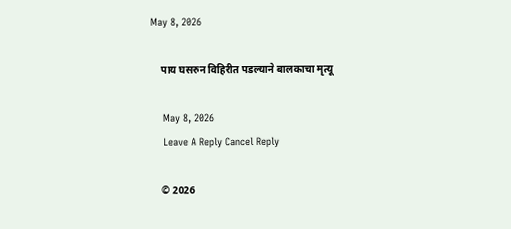May 8, 2026

    पाय घसरुन विहिरीत पडल्याने बालकाचा मृत्यू

    May 8, 2026
    Leave A Reply Cancel Reply

    © 2026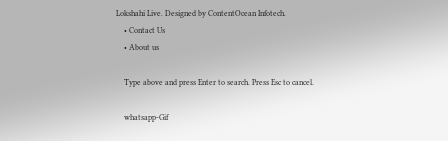Lokshahi Live. Designed by ContentOcean Infotech.
    • Contact Us
    • About us

    Type above and press Enter to search. Press Esc to cancel.

    whatsapp-Gif